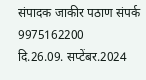संपादक जाकीर पठाण संपर्क 9975162200
दि.26.09. सप्टेंबर.2024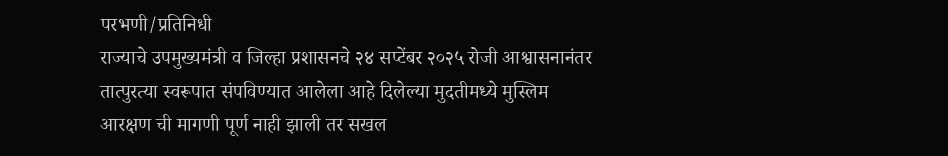परभणी/प्रतिनिधी
राज्याचे उपमुख्यमंत्री व जिल्हा प्रशासनचे २४ सप्टेंबर २०२५ रोजी आश्वासनानंतर तात्पुरत्या स्वरूपात संपविण्यात आलेला आहे दिलेल्या मुदतीमध्ये मुस्लिम आरक्षण ची मागणी पूर्ण नाही झाली तर सखल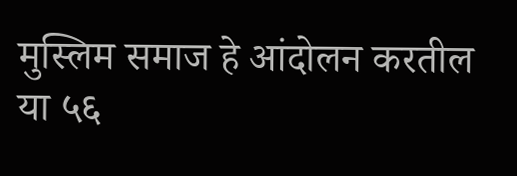मुस्लिम समाज हे आंदोलन करतील या ५६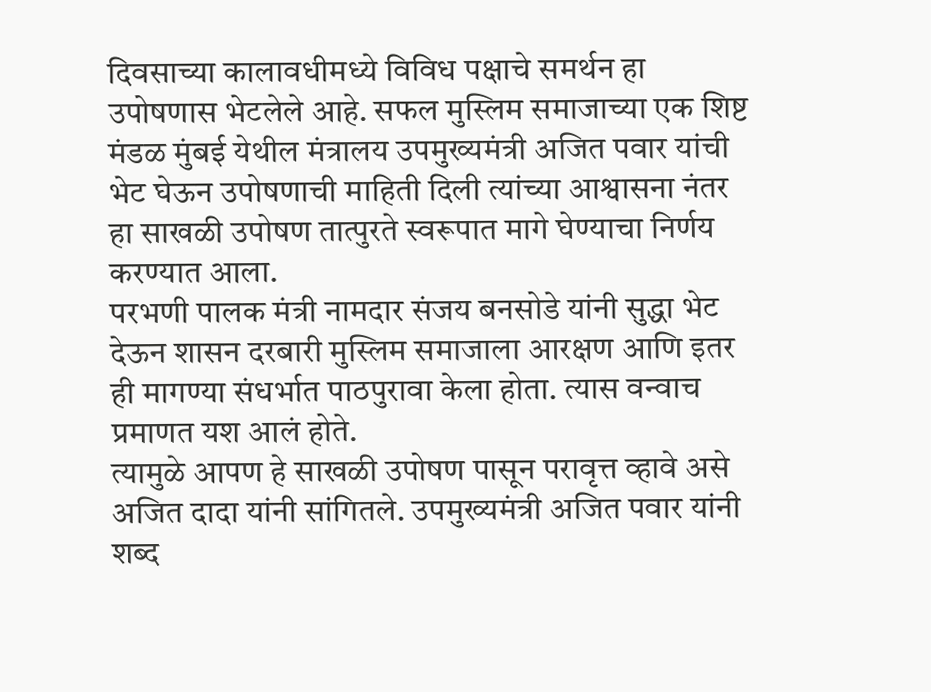दिवसाच्या कालावधीमध्ये विविध पक्षाचे समर्थन हा उपोषणास भेटलेले आहे. सफल मुस्लिम समाजाच्या एक शिष्ट मंडळ मुंबई येथील मंत्रालय उपमुख्यमंत्री अजित पवार यांची भेट घेऊन उपोषणाची माहिती दिली त्यांच्या आश्वासना नंतर हा साखळी उपोषण तात्पुरते स्वरूपात मागे घेण्याचा निर्णय
करण्यात आला.
परभणी पालक मंत्री नामदार संजय बनसोडे यांनी सुद्धा भेट देऊन शासन दरबारी मुस्लिम समाजाला आरक्षण आणि इतर ही मागण्या संधर्भात पाठपुरावा केला होता. त्यास वन्वाच प्रमाणत यश आलं होते.
त्यामुळे आपण हे साखळी उपोषण पासून परावृत्त व्हावे असे अजित दादा यांनी सांगितले. उपमुख्यमंत्री अजित पवार यांनी शब्द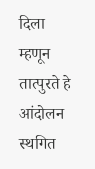दिला म्हणून
तात्पुरते हे आंदोलन स्थगित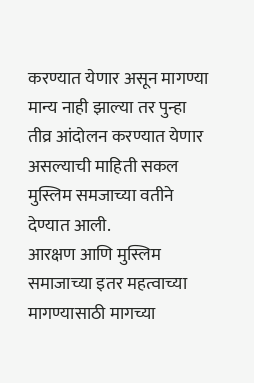करण्यात येणार असून मागण्या मान्य नाही झाल्या तर पुन्हा तीव्र आंदोलन करण्यात येणार असल्याची माहिती सकल मुस्लिम समजाच्या वतीने देण्यात आली.
आरक्षण आणि मुस्लिम समाजाच्या इतर महत्वाच्या मागण्यासाठी मागच्या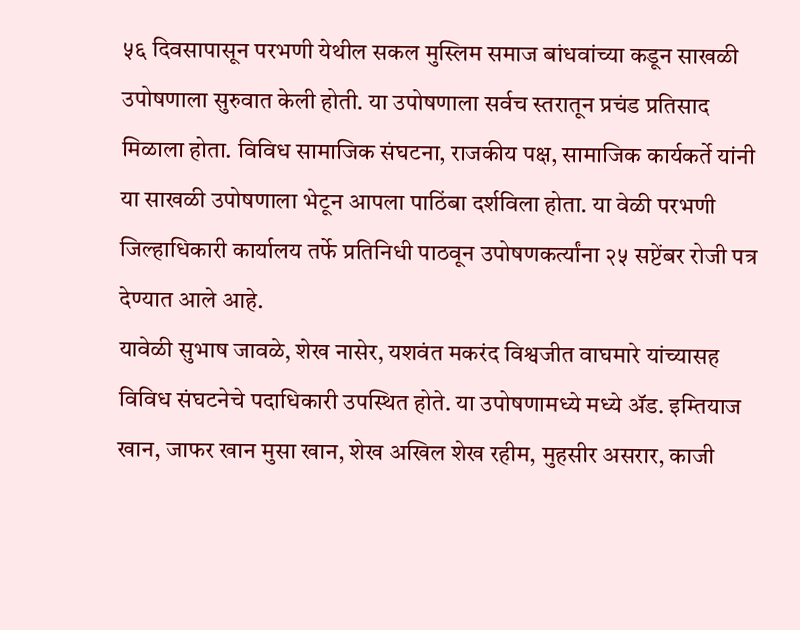५६ दिवसापासून परभणी येथील सकल मुस्लिम समाज बांधवांच्या कडून साखळी
उपोषणाला सुरुवात केली होती. या उपोषणाला सर्वच स्तरातून प्रचंड प्रतिसाद मिळाला होता. विविध सामाजिक संघटना, राजकीय पक्ष, सामाजिक कार्यकर्ते यांनी या साखळी उपोषणाला भेटून आपला पाठिंबा दर्शविला होता. या वेळी परभणी जिल्हाधिकारी कार्यालय तर्फे प्रतिनिधी पाठवून उपोषणकर्त्यांना २५ सप्टेंबर रोजी पत्र देण्यात आले आहे.
यावेळी सुभाष जावळे, शेख नासेर, यशवंत मकरंद विश्वजीत वाघमारे यांच्यासह विविध संघटनेचे पदाधिकारी उपस्थित होते. या उपोषणामध्ये मध्ये ॲड. इम्तियाज खान, जाफर खान मुसा खान, शेख अखिल शेख रहीम, मुहसीर असरार, काजी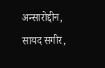अन्सारोद्दीन, सायद सगीर,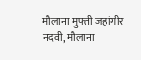मौलाना मुफ्ती जहांगीर नदवी, मौलाना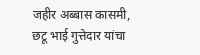जहीर अब्बास कासमी, छटू भाई गुत्तेदार यांचा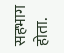सहभाग होता.